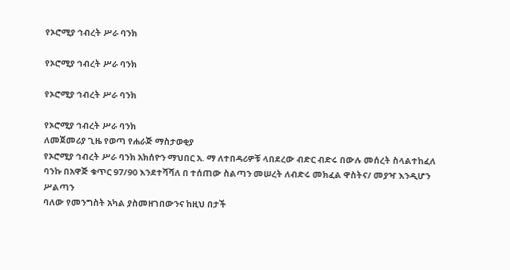የኦሮሚያ ኅብረት ሥራ ባንክ

የኦሮሚያ ኅብረት ሥራ ባንክ

የኦሮሚያ ኅብረት ሥራ ባንክ

የኦሮሚያ ኅብረት ሥራ ባንክ
ለመጀመሪያ ጊዜ የወጣ የሐራጅ ማስታወቂያ
የኦሮሚያ ኅብረት ሥራ ባንክ አክሰዮን ማህበር አ. ማ ለተበዳሪዎቹ ላበደረው ብድር ብድሩ በውሉ መሰረት ስላልተከፈለ
ባንኩ በአዋጅ ቁጥር 97/90 እንደተሻሻለ በ ተሰጠው ስልጣን መሠረት ለብድሩ መክፈል ዋስትና/ መያዣ እንዲሆን ሥልጣን
ባለው የመንግስት አካል ያስመዘገበውንና ከዚህ በታች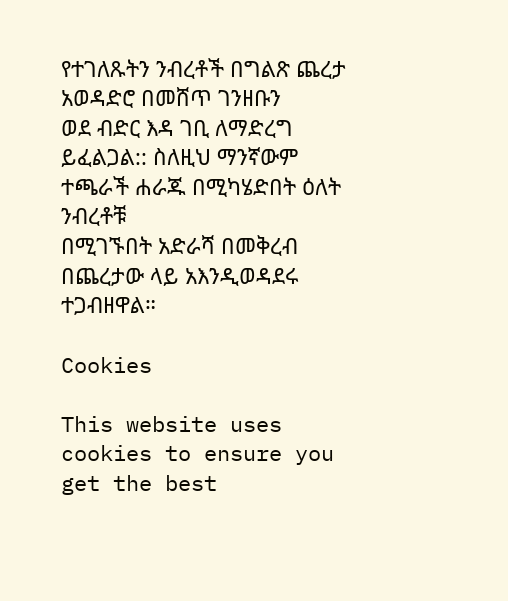የተገለጹትን ንብረቶች በግልጽ ጨረታ አወዳድሮ በመሸጥ ገንዘቡን
ወደ ብድር እዳ ገቢ ለማድረግ ይፈልጋል:: ስለዚህ ማንኛውም ተጫራች ሐራጁ በሚካሄድበት ዕለት ንብረቶቹ
በሚገኙበት አድራሻ በመቅረብ በጨረታው ላይ አእንዲወዳደሩ ተጋብዘዋል።

Cookies

This website uses cookies to ensure you get the best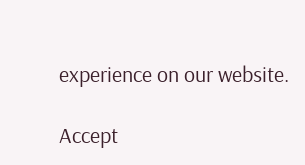experience on our website.

Accept